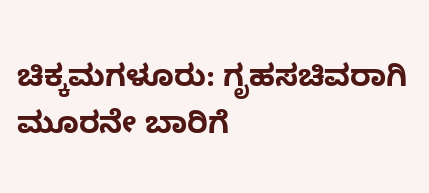ಚಿಕ್ಕಮಗಳೂರು: ಗೃಹಸಚಿವರಾಗಿ ಮೂರನೇ ಬಾರಿಗೆ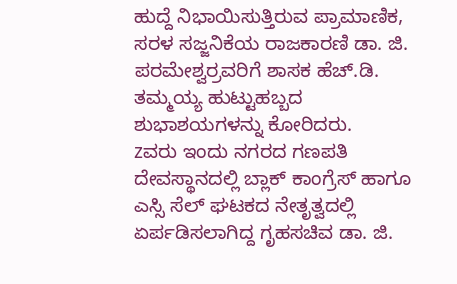ಹುದ್ದೆ ನಿಭಾಯಿಸುತ್ತಿರುವ ಪ್ರಾಮಾಣಿಕ, ಸರಳ ಸಜ್ಜನಿಕೆಯ ರಾಜಕಾರಣಿ ಡಾ. ಜಿ. ಪರಮೇಶ್ವರ್ರವರಿಗೆ ಶಾಸಕ ಹೆಚ್.ಡಿ. ತಮ್ಮಯ್ಯ ಹುಟ್ಟುಹಬ್ಬದ ಶುಭಾಶಯಗಳನ್ನು ಕೋರಿದರು.
zವರು ಇಂದು ನಗರದ ಗಣಪತಿ ದೇವಸ್ಥಾನದಲ್ಲಿ ಬ್ಲಾಕ್ ಕಾಂಗ್ರೆಸ್ ಹಾಗೂ ಎಸ್ಸಿ ಸೆಲ್ ಘಟಕದ ನೇತೃತ್ವದಲ್ಲಿ ಏರ್ಪಡಿಸಲಾಗಿದ್ದ ಗೃಹಸಚಿವ ಡಾ. ಜಿ.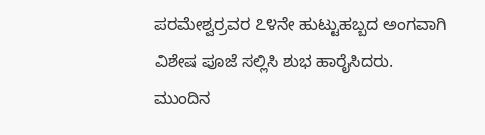ಪರಮೇಶ್ವರ್ರವರ ೭೪ನೇ ಹುಟ್ಟುಹಬ್ಬದ ಅಂಗವಾಗಿ ವಿಶೇಷ ಪೂಜೆ ಸಲ್ಲಿಸಿ ಶುಭ ಹಾರೈಸಿದರು.
ಮುಂದಿನ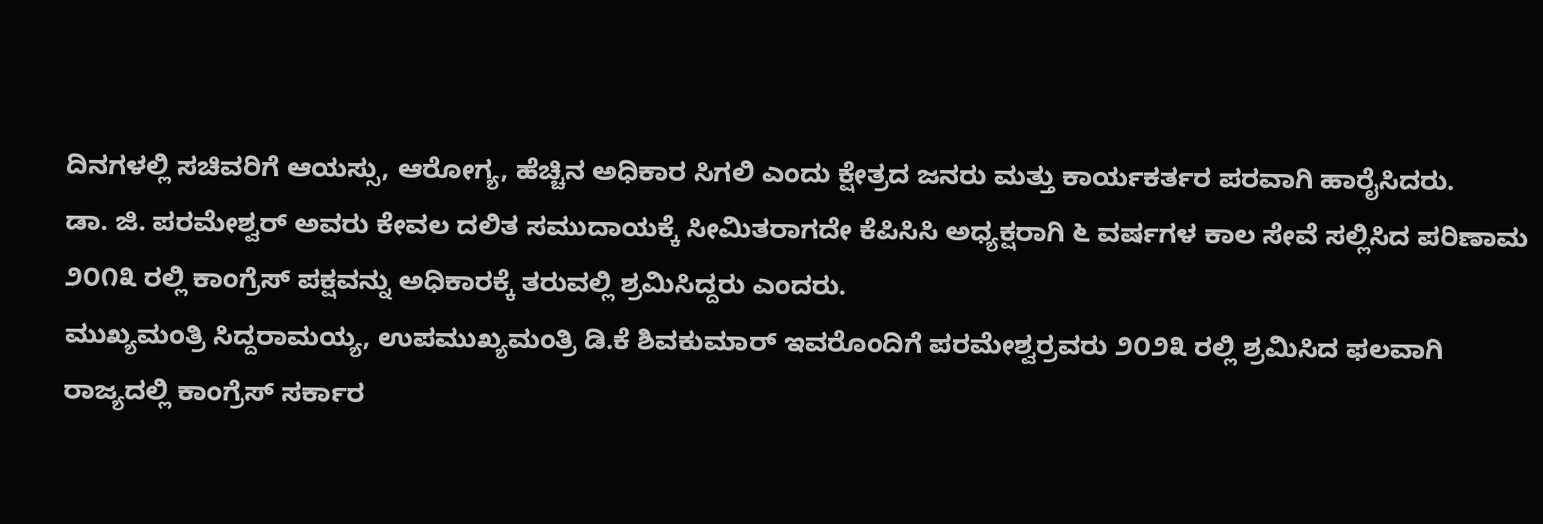ದಿನಗಳಲ್ಲಿ ಸಚಿವರಿಗೆ ಆಯಸ್ಸು, ಆರೋಗ್ಯ, ಹೆಚ್ಚಿನ ಅಧಿಕಾರ ಸಿಗಲಿ ಎಂದು ಕ್ಷೇತ್ರದ ಜನರು ಮತ್ತು ಕಾರ್ಯಕರ್ತರ ಪರವಾಗಿ ಹಾರೈಸಿದರು.
ಡಾ. ಜಿ. ಪರಮೇಶ್ವರ್ ಅವರು ಕೇವಲ ದಲಿತ ಸಮುದಾಯಕ್ಕೆ ಸೀಮಿತರಾಗದೇ ಕೆಪಿಸಿಸಿ ಅಧ್ಯಕ್ಷರಾಗಿ ೬ ವರ್ಷಗಳ ಕಾಲ ಸೇವೆ ಸಲ್ಲಿಸಿದ ಪರಿಣಾಮ ೨೦೧೩ ರಲ್ಲಿ ಕಾಂಗ್ರೆಸ್ ಪಕ್ಷವನ್ನು ಅಧಿಕಾರಕ್ಕೆ ತರುವಲ್ಲಿ ಶ್ರಮಿಸಿದ್ದರು ಎಂದರು.
ಮುಖ್ಯಮಂತ್ರಿ ಸಿದ್ದರಾಮಯ್ಯ, ಉಪಮುಖ್ಯಮಂತ್ರಿ ಡಿ.ಕೆ ಶಿವಕುಮಾರ್ ಇವರೊಂದಿಗೆ ಪರಮೇಶ್ವರ್ರವರು ೨೦೨೩ ರಲ್ಲಿ ಶ್ರಮಿಸಿದ ಫಲವಾಗಿ ರಾಜ್ಯದಲ್ಲಿ ಕಾಂಗ್ರೆಸ್ ಸರ್ಕಾರ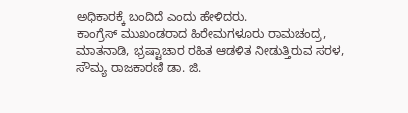ಅಧಿಕಾರಕ್ಕೆ ಬಂದಿದೆ ಎಂದು ಹೇಳಿದರು.
ಕಾಂಗ್ರೆಸ್ ಮುಖಂಡರಾದ ಹಿರೇಮಗಳೂರು ರಾಮಚಂದ್ರ, ಮಾತನಾಡಿ, ಭ್ರಷ್ಟಾಚಾರ ರಹಿತ ಆಡಳಿತ ನೀಡುತ್ತಿರುವ ಸರಳ, ಸೌಮ್ಯ ರಾಜಕಾರಣಿ ಡಾ. ಜಿ.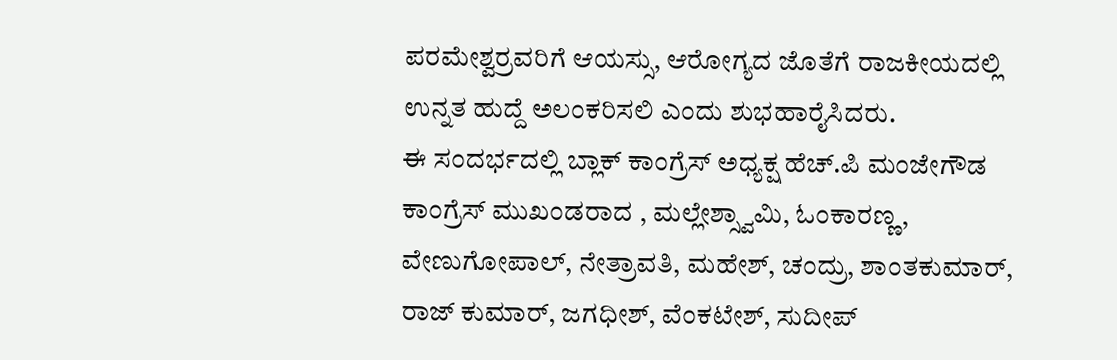ಪರಮೇಶ್ವರ್ರವರಿಗೆ ಆಯಸ್ಸು, ಆರೋಗ್ಯದ ಜೊತೆಗೆ ರಾಜಕೀಯದಲ್ಲಿ ಉನ್ನತ ಹುದ್ದೆ ಅಲಂಕರಿಸಲಿ ಎಂದು ಶುಭಹಾರೈಸಿದರು.
ಈ ಸಂದರ್ಭದಲ್ಲಿ ಬ್ಲಾಕ್ ಕಾಂಗ್ರೆಸ್ ಅಧ್ಯಕ್ಷ ಹೆಚ್.ಪಿ ಮಂಜೇಗೌಡ ಕಾಂಗ್ರೆಸ್ ಮುಖಂಡರಾದ , ಮಲ್ಲೇಶ್ಸ್ವಾಮಿ, ಓಂಕಾರಣ್ಣ, ವೇಣುಗೋಪಾಲ್, ನೇತ್ರಾವತಿ, ಮಹೇಶ್, ಚಂದ್ರು, ಶಾಂತಕುಮಾರ್, ರಾಜ್ ಕುಮಾರ್, ಜಗಧೀಶ್, ವೆಂಕಟೇಶ್, ಸುದೀಪ್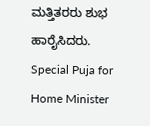ಮತ್ತಿತರರು ಶುಭ ಹಾರೈಸಿದರು.
Special Puja for Home Minister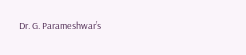Dr. G. Parameshwar’s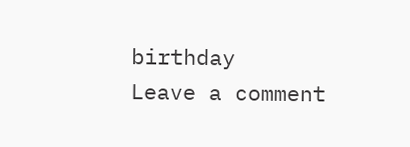birthday
Leave a comment